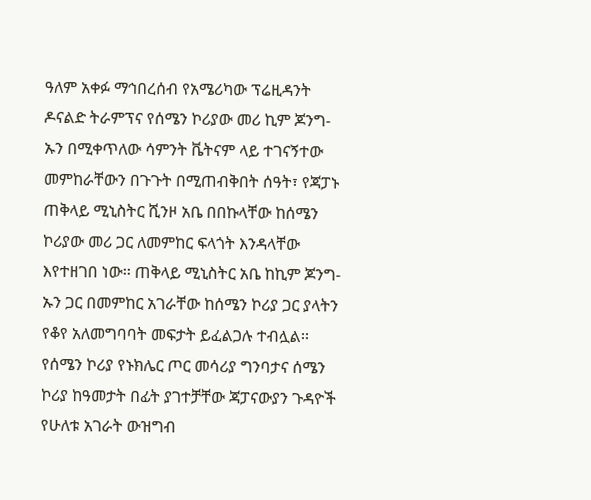ዓለም አቀፉ ማኅበረሰብ የአሜሪካው ፕሬዚዳንት ዶናልድ ትራምፕና የሰሜን ኮሪያው መሪ ኪም ጆንግ-ኡን በሚቀጥለው ሳምንት ቬትናም ላይ ተገናኝተው መምከራቸውን በጉጉት በሚጠብቅበት ሰዓት፣ የጃፓኑ ጠቅላይ ሚኒስትር ሺንዞ አቤ በበኩላቸው ከሰሜን ኮሪያው መሪ ጋር ለመምከር ፍላጎት እንዳላቸው እየተዘገበ ነው፡፡ ጠቅላይ ሚኒስትር አቤ ከኪም ጆንግ-ኡን ጋር በመምከር አገራቸው ከሰሜን ኮሪያ ጋር ያላትን የቆየ አለመግባባት መፍታት ይፈልጋሉ ተብሏል፡፡ የሰሜን ኮሪያ የኑክሌር ጦር መሳሪያ ግንባታና ሰሜን ኮሪያ ከዓመታት በፊት ያገተቻቸው ጃፓናውያን ጉዳዮች የሁለቱ አገራት ውዝግብ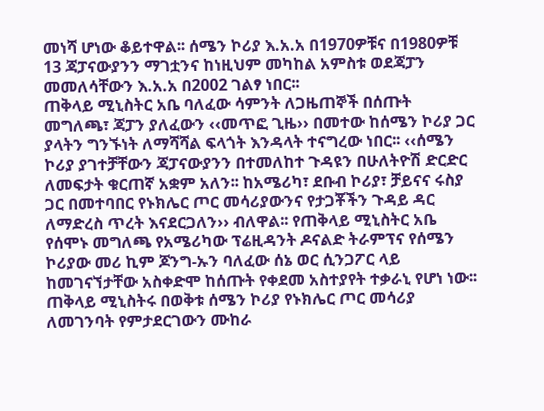መነሻ ሆነው ቆይተዋል፡፡ ሰሜን ኮሪያ እ.አ.አ በ1970ዎቹና በ1980ዎቹ 13 ጃፓናውያንን ማገቷንና ከነዚህም መካከል አምስቱ ወደጃፓን መመለሳቸውን እ.አ.አ በ2002 ገልፃ ነበር፡፡
ጠቅላይ ሚኒስትር አቤ ባለፈው ሳምንት ለጋዜጠኞች በሰጡት መግለጫ፣ ጃፓን ያለፈውን ‹‹መጥፎ ጊዜ›› በመተው ከሰሜን ኮሪያ ጋር ያላትን ግንኙነት ለማሻሻል ፍላጎት እንዳላት ተናግረው ነበር፡፡ ‹‹ሰሜን ኮሪያ ያገተቻቸውን ጃፓናውያንን በተመለከተ ጉዳዩን በሁለትዮሽ ድርድር ለመፍታት ቁርጠኛ አቋም አለን፡፡ ከአሜሪካ፣ ደቡብ ኮሪያ፣ ቻይናና ሩስያ ጋር በመተባበር የኑክሌር ጦር መሳሪያውንና የታጋቾችን ጉዳይ ዳር ለማድረስ ጥረት እናደርጋለን›› ብለዋል፡፡ የጠቅላይ ሚኒስትር አቤ የሰሞኑ መግለጫ የአሜሪካው ፕሬዚዳንት ዶናልድ ትራምፕና የሰሜን ኮሪያው መሪ ኪም ጆንግ-ኡን ባለፈው ሰኔ ወር ሲንጋፖር ላይ ከመገናኘታቸው አስቀድሞ ከሰጡት የቀደመ አስተያየት ተቃራኒ የሆነ ነው፡፡
ጠቅላይ ሚኒስትሩ በወቅቱ ሰሜን ኮሪያ የኑክሌር ጦር መሳሪያ ለመገንባት የምታደርገውን ሙከራ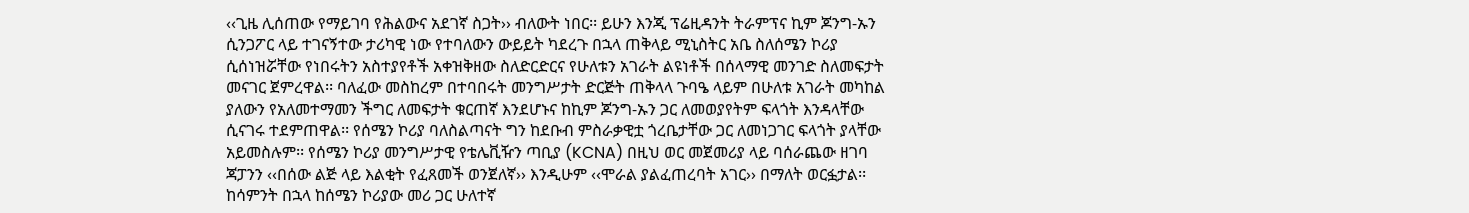‹‹ጊዜ ሊሰጠው የማይገባ የሕልውና አደገኛ ስጋት›› ብለውት ነበር፡፡ ይሁን እንጂ ፕሬዚዳንት ትራምፕና ኪም ጆንግ-ኡን ሲንጋፖር ላይ ተገናኝተው ታሪካዊ ነው የተባለውን ውይይት ካደረጉ በኋላ ጠቅላይ ሚኒስትር አቤ ስለሰሜን ኮሪያ ሲሰነዝሯቸው የነበሩትን አስተያየቶች አቀዝቅዘው ስለድርድርና የሁለቱን አገራት ልዩነቶች በሰላማዊ መንገድ ስለመፍታት መናገር ጀምረዋል፡፡ ባለፈው መስከረም በተባበሩት መንግሥታት ድርጅት ጠቅላላ ጉባዔ ላይም በሁለቱ አገራት መካከል ያለውን የአለመተማመን ችግር ለመፍታት ቁርጠኛ እንደሆኑና ከኪም ጆንግ-ኡን ጋር ለመወያየትም ፍላጎት እንዳላቸው ሲናገሩ ተደምጠዋል፡፡ የሰሜን ኮሪያ ባለስልጣናት ግን ከደቡብ ምስራቃዊቷ ጎረቤታቸው ጋር ለመነጋገር ፍላጎት ያላቸው አይመስሉም፡፡ የሰሜን ኮሪያ መንግሥታዊ የቴሌቪዥን ጣቢያ (KCNA) በዚህ ወር መጀመሪያ ላይ ባሰራጨው ዘገባ ጃፓንን ‹‹በሰው ልጅ ላይ እልቂት የፈጸመች ወንጀለኛ›› እንዲሁም ‹‹ሞራል ያልፈጠረባት አገር›› በማለት ወርፏታል፡፡
ከሳምንት በኋላ ከሰሜን ኮሪያው መሪ ጋር ሁለተኛ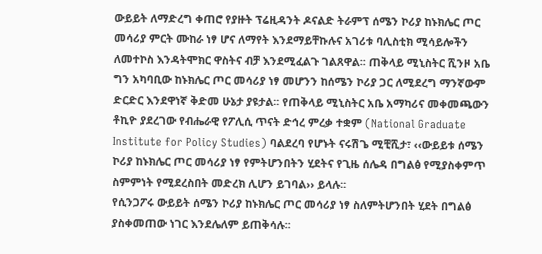ውይይት ለማድረግ ቀጠሮ የያዙት ፕሬዚዳንት ዶናልድ ትራምፕ ሰሜን ኮሪያ ከኑክሌር ጦር መሳሪያ ምርት ሙከራ ነፃ ሆና ለማየት እንደማይቸኩሉና አገሪቱ ባሊስቲክ ሚሳይሎችን ለመተኮስ እንዳትሞክር ዋስትና ብቻ እንደሚፈልጉ ገልጸዋል፡፡ ጠቅላይ ሚኒስትር ሺንዞ አቤ ግን አካባቢው ከኑክሌር ጦር መሳሪያ ነፃ መሆንን ከሰሜን ኮሪያ ጋር ለሚደረግ ማንኛውም ድርድር እንደዋነኛ ቅድመ ሁኔታ ያዩታል፡፡ የጠቅላይ ሚኒስትር አቤ አማካሪና መቀመጫውን ቶኪዮ ያደረገው የብሔራዊ የፖሊሲ ጥናት ድኅረ ምረቃ ተቋም (National Graduate Institute for Policy Studies) ባልደረባ የሆኑት ናሩሽጌ ሚቺሺታ፣ ‹‹ውይይቱ ሰሜን ኮሪያ ከኑክሌር ጦር መሳሪያ ነፃ የምትሆንበትን ሂደትና የጊዜ ሰሌዳ በግልፅ የሚያስቀምጥ ስምምነት የሚደረስበት መድረክ ሊሆን ይገባል›› ይላሉ፡፡
የሲንጋፖሩ ውይይት ሰሜን ኮሪያ ከኑክሌር ጦር መሳሪያ ነፃ ስለምትሆንበት ሂደት በግልፅ ያስቀመጠው ነገር እንደሌለም ይጠቅሳሉ፡፡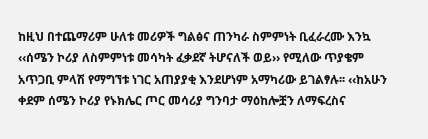ከዚህ በተጨማሪም ሁለቱ መሪዎች ግልፅና ጠንካራ ስምምነት ቢፈራረሙ እንኳ ‹‹ሰሜን ኮሪያ ለስምምነቱ መሳካት ፈቃደኛ ትሆናለች ወይ›› የሚለው ጥያቄም አጥጋቢ ምላሽ የማግኘቱ ነገር አጠያያቂ እንደሆነም አማካሪው ይገልፃሉ፡፡ ‹‹ከአሁን ቀደም ሰሜን ኮሪያ የኑክሌር ጦር መሳሪያ ግንባታ ማዕከሎቿን ለማፍረስና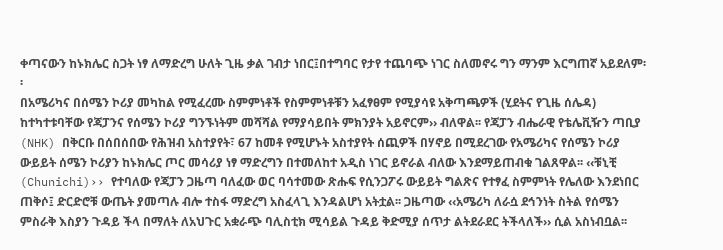ቀጣናውን ከኑክሌር ስጋት ነፃ ለማድረግ ሁለት ጊዜ ቃል ገብታ ነበር፤በተግባር የታየ ተጨባጭ ነገር ስለመኖሩ ግን ማንም እርግጠኛ አይደለም፡፡
በአሜሪካና በሰሜን ኮሪያ መካከል የሚፈረሙ ስምምነቶች የስምምነቶቹን አፈፃፀም የሚያሳዩ አቅጣጫዎች (ሂደትና የጊዜ ሰሌዳ) ከተካተቱባቸው የጃፓንና የሰሜን ኮሪያ ግንኙነትም መሻሻል የማያሳይበት ምክንያት አይኖርም›› ብለዋል፡፡ የጃፓን ብሔራዊ የቴሌቪዥን ጣቢያ (NHK) በቅርቡ በሰበሰበው የሕዝብ አስተያየት፣ 67 ከመቶ የሚሆኑት አስተያየት ሰጪዎች በሃኖይ በሚደረገው የአሜሪካና የሰሜን ኮሪያ ውይይት ሰሜን ኮሪያን ከኑክሌር ጦር መሳሪያ ነፃ ማድረግን በተመለከተ አዲስ ነገር ይኖራል ብለው እንደማይጠብቁ ገልጸዋል፡፡ ‹‹ቹኒቺ (Chunichi)›› የተባለው የጃፓን ጋዜጣ ባለፈው ወር ባሳተመው ጽሑፍ የሲንጋፖሩ ውይይት ግልጽና የተፃፈ ስምምነት የሌለው እንደነበር ጠቅሶ፤ ድርድሮቹ ውጤት ያመጣሉ ብሎ ተስፋ ማድረግ አስፈላጊ እንዳልሆነ አትቷል፡፡ ጋዜጣው ‹‹አሜሪካ ለራሷ ደኅንነት ስትል የሰሜን ምስራቅ እስያን ጉዳይ ችላ በማለት ለአህጉር አቋራጭ ባሊስቲክ ሚሳይል ጉዳይ ቅድሚያ ሰጥታ ልትደራደር ትችላለች›› ሲል አስነብቧል፡፡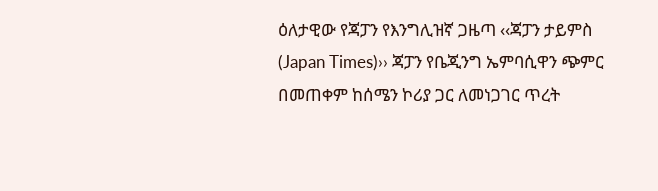ዕለታዊው የጃፓን የእንግሊዝኛ ጋዜጣ ‹‹ጃፓን ታይምስ (Japan Times)›› ጃፓን የቤጂንግ ኤምባሲዋን ጭምር በመጠቀም ከሰሜን ኮሪያ ጋር ለመነጋገር ጥረት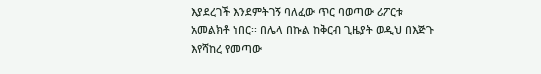እያደረገች እንደምትገኝ ባለፈው ጥር ባወጣው ሪፖርቱ አመልክቶ ነበር፡፡ በሌላ በኩል ከቅርብ ጊዜያት ወዲህ በእጅጉ እየሻከረ የመጣው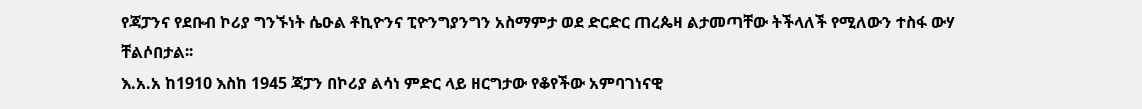የጃፓንና የደቡብ ኮሪያ ግንኙነት ሴዑል ቶኪዮንና ፒዮንግያንግን አስማምታ ወደ ድርድር ጠረጴዛ ልታመጣቸው ትችላለች የሚለውን ተስፋ ውሃ ቸልሶበታል፡፡
እ.አ.አ ከ1910 እስከ 1945 ጃፓን በኮሪያ ልሳነ ምድር ላይ ዘርግታው የቆየችው አምባገነናዊ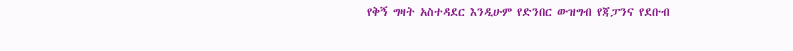የቅኝ ግዛት አስተዳደር እንዲሁም የድንበር ውዝግብ የጃፓንና የደቡብ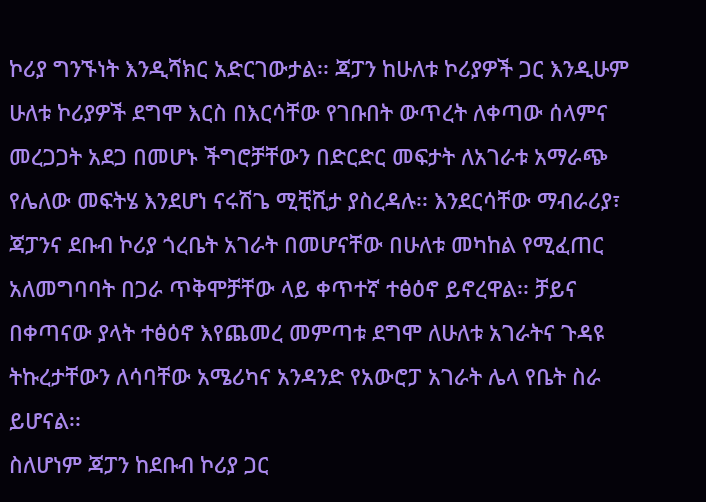ኮሪያ ግንኙነት እንዲሻክር አድርገውታል፡፡ ጃፓን ከሁለቱ ኮሪያዎች ጋር እንዲሁም ሁለቱ ኮሪያዎች ደግሞ እርስ በእርሳቸው የገቡበት ውጥረት ለቀጣው ሰላምና መረጋጋት አደጋ በመሆኑ ችግሮቻቸውን በድርድር መፍታት ለአገራቱ አማራጭ የሌለው መፍትሄ እንደሆነ ናሩሽጌ ሚቺሺታ ያስረዳሉ፡፡ እንደርሳቸው ማብራሪያ፣ ጃፓንና ደቡብ ኮሪያ ጎረቤት አገራት በመሆናቸው በሁለቱ መካከል የሚፈጠር አለመግባባት በጋራ ጥቅሞቻቸው ላይ ቀጥተኛ ተፅዕኖ ይኖረዋል፡፡ ቻይና በቀጣናው ያላት ተፅዕኖ እየጨመረ መምጣቱ ደግሞ ለሁለቱ አገራትና ጉዳዩ ትኩረታቸውን ለሳባቸው አሜሪካና አንዳንድ የአውሮፓ አገራት ሌላ የቤት ስራ ይሆናል፡፡
ስለሆነም ጃፓን ከደቡብ ኮሪያ ጋር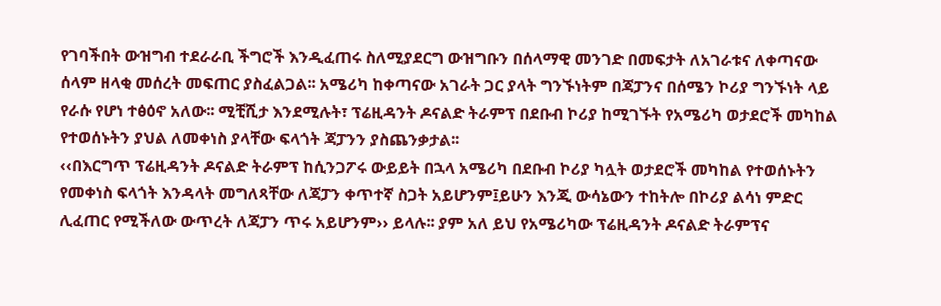የገባችበት ውዝግብ ተደራራቢ ችግሮች እንዲፈጠሩ ስለሚያደርግ ውዝግቡን በሰላማዊ መንገድ በመፍታት ለአገራቱና ለቀጣናው ሰላም ዘላቂ መሰረት መፍጠር ያስፈልጋል፡፡ አሜሪካ ከቀጣናው አገራት ጋር ያላት ግንኙነትም በጃፓንና በሰሜን ኮሪያ ግንኙነት ላይ የራሱ የሆነ ተፅዕኖ አለው፡፡ ሚቺሺታ እንደሚሉት፣ ፕሬዚዳንት ዶናልድ ትራምፕ በደቡብ ኮሪያ ከሚገኙት የአሜሪካ ወታደሮች መካከል የተወሰኑትን ያህል ለመቀነስ ያላቸው ፍላጎት ጃፓንን ያስጨንቃታል፡፡
‹‹በእርግጥ ፕሬዚዳንት ዶናልድ ትራምፕ ከሲንጋፖሩ ውይይት በኋላ አሜሪካ በደቡብ ኮሪያ ካሏት ወታደሮች መካከል የተወሰኑትን የመቀነስ ፍላጎት እንዳላት መግለጻቸው ለጃፓን ቀጥተኛ ስጋት አይሆንም፤ይሁን እንጂ ውሳኔውን ተከትሎ በኮሪያ ልሳነ ምድር ሊፈጠር የሚችለው ውጥረት ለጃፓን ጥሩ አይሆንም›› ይላሉ፡፡ ያም አለ ይህ የአሜሪካው ፕሬዚዳንት ዶናልድ ትራምፕና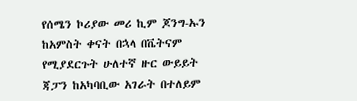የሰሜን ኮሪያው መሪ ኪም ጆንግ-ኡን ከአምስት ቀናት በኋላ በቬትናም የሚያደርጉት ሁለተኛ ዙር ውይይት ጃፓን ከአካባቢው አገራት በተለይም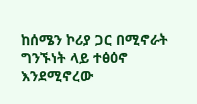ከሰሜን ኮሪያ ጋር በሚኖራት ግንኙነት ላይ ተፅዕኖ እንደሚኖረው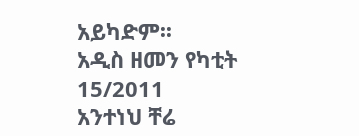አይካድም፡፡
አዲስ ዘመን የካቲት 15/2011
አንተነህ ቸሬ